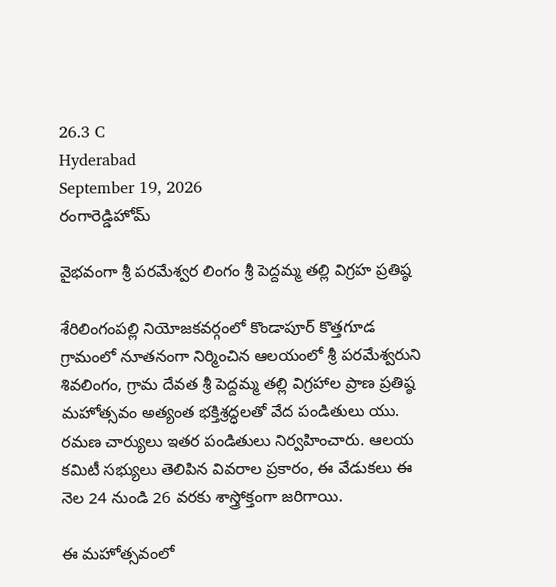26.3 C
Hyderabad
September 19, 2026
రంగారెడ్డిహోమ్

వైభవంగా శ్రీ పరమేశ్వర లింగం శ్రీ పెద్దమ్మ తల్లి విగ్రహ ప్రతిష్ఠ

శేరిలింగంపల్లి నియోజకవర్గంలో కొండాపూర్ కొత్తగూడ గ్రామంలో నూతనంగా నిర్మించిన ఆలయంలో శ్రీ పరమేశ్వరుని శివలింగం, గ్రామ దేవత శ్రీ పెద్దమ్మ తల్లి విగ్రహాల ప్రాణ ప్రతిష్ఠ మహోత్సవం అత్యంత భక్తిశ్రద్ధలతో వేద పండితులు యు. రమణ చార్యులు ఇతర పండితులు నిర్వహించారు. ఆలయ కమిటీ సభ్యులు తెలిపిన వివరాల ప్రకారం, ఈ వేడుకలు ఈ నెల 24 నుండి 26 వరకు శాస్త్రోక్తంగా జరిగాయి.

ఈ మహోత్సవంలో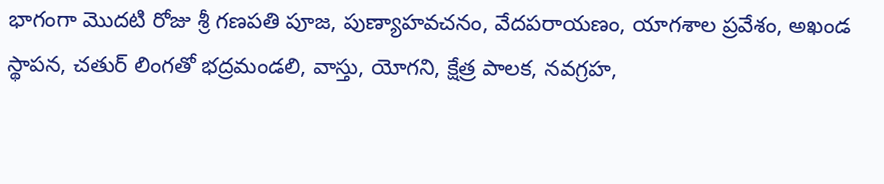భాగంగా మొదటి రోజు శ్రీ గణపతి పూజ, పుణ్యాహవచనం, వేదపరాయణం, యాగశాల ప్రవేశం, అఖండ స్థాపన, చతుర్ లింగతో భద్రమండలి, వాస్తు, యోగని, క్షేత్ర పాలక, నవగ్రహ,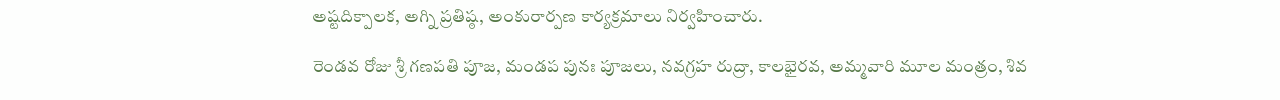అష్టదిక్పాలక, అగ్ని ప్రతిష్ఠ, అంకురార్పణ కార్యక్రమాలు నిర్వహించారు.

రెండవ రోజు శ్రీ గణపతి పూజ, మండప పునః పూజలు, నవగ్రహ రుద్రా, కాలభైరవ, అమ్మవారి మూల మంత్రం, శివ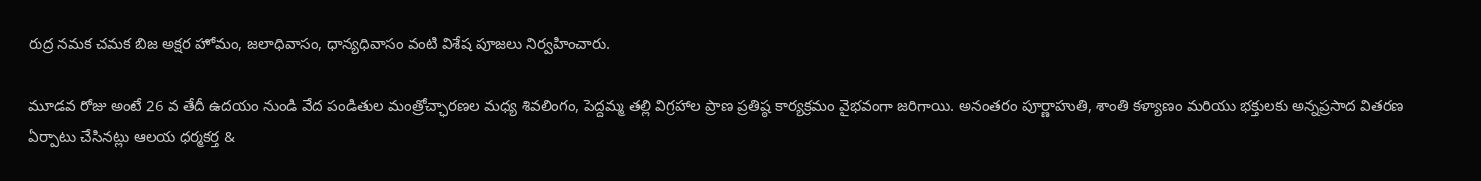రుద్ర నమక చమక బిజ అక్షర హోమం, జలాధివాసం, ధాన్యధివాసం వంటి విశేష పూజలు నిర్వహించారు.

మూడవ రోజు అంటే 26 వ తేదీ ఉదయం నుండి వేద పండితుల మంత్రోచ్ఛారణల మధ్య శివలింగం, పెద్దమ్మ తల్లి విగ్రహాల ప్రాణ ప్రతిష్ఠ కార్యక్రమం వైభవంగా జరిగాయి. అనంతరం పూర్ణాహుతి, శాంతి కళ్యాణం మరియు భక్తులకు అన్నప్రసాద వితరణ ఏర్పాటు చేసినట్లు ఆలయ ధర్మకర్త &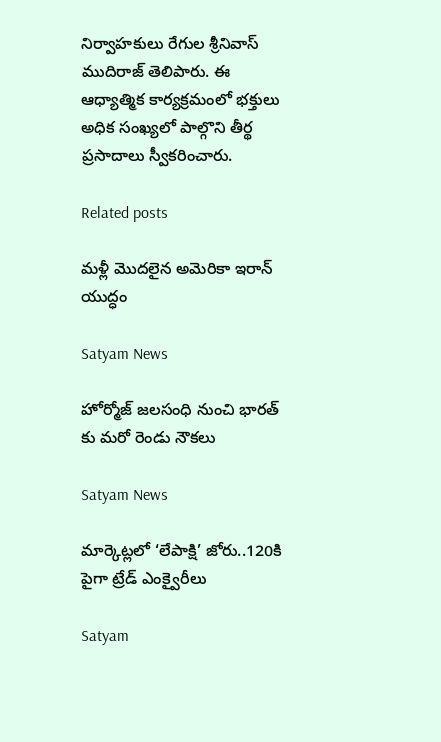నిర్వాహకులు రేగుల శ్రీనివాస్ ముదిరాజ్ తెలిపారు. ఈ ఆధ్యాత్మిక కార్యక్రమంలో భక్తులు అధిక సంఖ్యలో పాల్గొని తీర్థ ప్రసాదాలు స్వీకరించారు.

Related posts

మళ్లీ మొదలైన అమెరికా ఇరాన్ యుద్ధం

Satyam News

హోర్మోజ్ జలసంధి నుంచి భారత్ కు మరో రెండు నౌకలు

Satyam News

మార్కెట్లలో ‘లేపాక్షి’ జోరు..120కి పైగా ట్రేడ్ ఎంక్వైరీలు

Satyam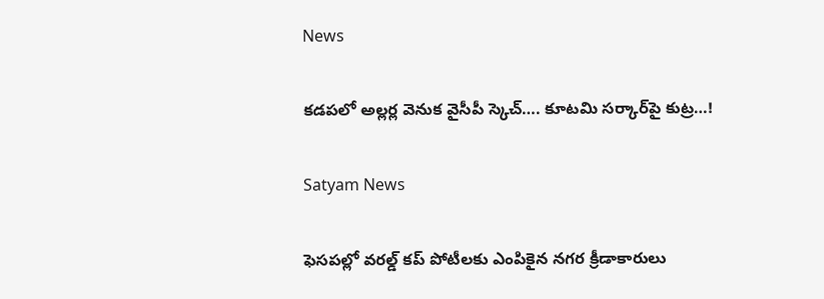News

కడపలో అల్లర్ల వెనుక వైసీపీ స్కెచ్…. కూటమి సర్కార్‌పై కుట్ర…!

Satyam News

ఫెసపల్లో వరల్డ్ కప్ పోటీలకు ఎంపికైన నగర క్రీడాకారులు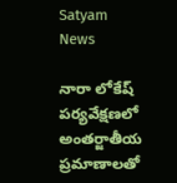Satyam News

నారా లోకేష్ పర్యవేక్షణలో అంతర్జాతీయ ప్రమాణాలతో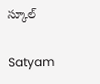స్కూల్

Satyam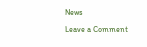News

Leave a Comment